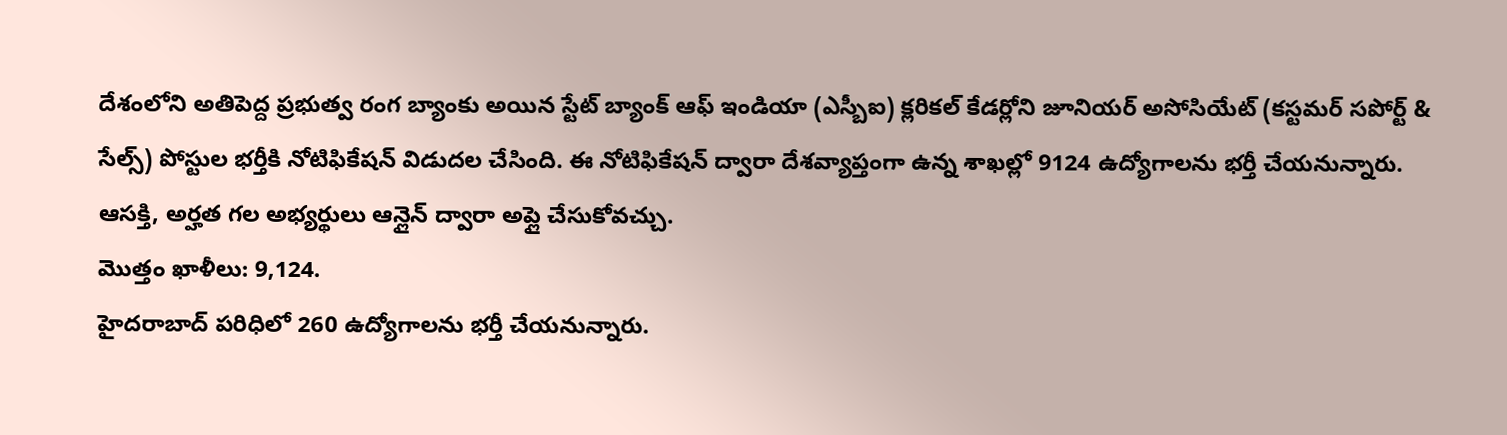దేశంలోని అతిపెద్ద ప్రభుత్వ రంగ బ్యాంకు అయిన స్టేట్ బ్యాంక్ ఆఫ్ ఇండియా (ఎస్బీఐ) క్లరికల్ కేడర్లోని జూనియర్ అసోసియేట్ (కస్టమర్ సపోర్ట్ & సేల్స్) పోస్టుల భర్తీకి నోటిఫికేషన్ విడుదల చేసింది. ఈ నోటిఫికేషన్ ద్వారా దేశవ్యాప్తంగా ఉన్న శాఖల్లో 9124 ఉద్యోగాలను భర్తీ చేయనున్నారు. ఆసక్తి, అర్హత గల అభ్యర్థులు ఆన్లైన్ ద్వారా అప్లై చేసుకోవచ్చు.
మొత్తం ఖాళీలు: 9,124.
హైదరాబాద్ పరిధిలో 260 ఉద్యోగాలను భర్తీ చేయనున్నారు.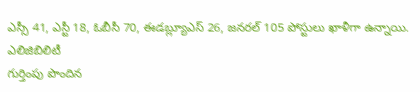ఎస్సీ 41, ఎస్టీ 18, ఓబీసీ 70, ఈడబ్ల్యూఎస్ 26, జనరల్ 105 పోస్టులు ఖాళీగా ఉన్నాయి.
ఎలిజిబిలిటీ
గుర్తింపు పొందిన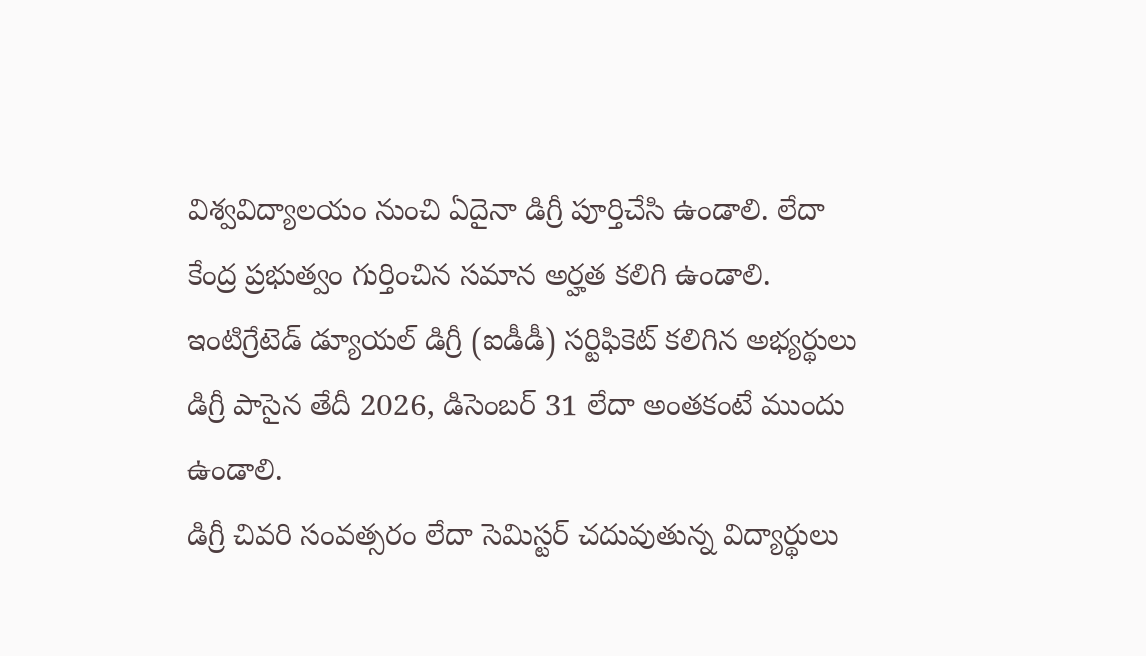విశ్వవిద్యాలయం నుంచి ఏదైనా డిగ్రీ పూర్తిచేసి ఉండాలి. లేదా కేంద్ర ప్రభుత్వం గుర్తించిన సమాన అర్హత కలిగి ఉండాలి.
ఇంటిగ్రేటెడ్ డ్యూయల్ డిగ్రీ (ఐడీడీ) సర్టిఫికెట్ కలిగిన అభ్యర్థులు డిగ్రీ పాసైన తేదీ 2026, డిసెంబర్ 31 లేదా అంతకంటే ముందు ఉండాలి.
డిగ్రీ చివరి సంవత్సరం లేదా సెమిస్టర్ చదువుతున్న విద్యార్థులు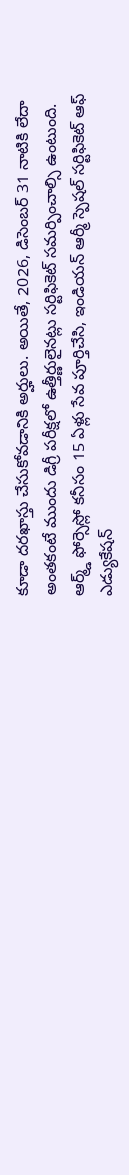కూడా దరఖాస్తు చేసుకోవడానికి అర్హులు. అయితే, 2026, డిసెంబర్ 31 నాటికి లేదా అంతకంటే ముందు డిగ్రీ పరీక్షలో ఉత్తీర్ణులైనట్లు సర్టిఫికెట్ సమర్పించాల్సి ఉంటుంది.
ఆర్మ్డ్ ఫోర్సెస్లో కనీసం 15 ఏళ్లు సేవ పూర్తిచేసి, ఇండియన్ ఆర్మీ స్పెషల్ సర్టిఫికెట్ ఆఫ్ ఎడ్యుకేషన్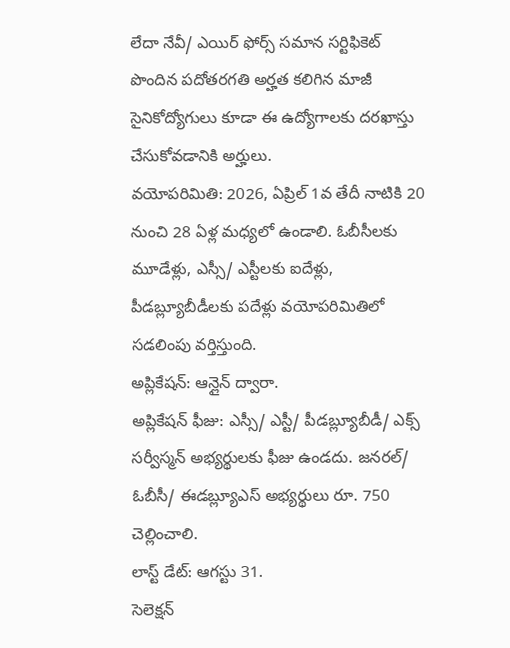లేదా నేవీ/ ఎయిర్ ఫోర్స్ సమాన సర్టిఫికెట్ పొందిన పదోతరగతి అర్హత కలిగిన మాజీ సైనికోద్యోగులు కూడా ఈ ఉద్యోగాలకు దరఖాస్తు చేసుకోవడానికి అర్హులు.
వయోపరిమితి: 2026, ఏప్రిల్ 1వ తేదీ నాటికి 20 నుంచి 28 ఏళ్ల మధ్యలో ఉండాలి. ఓబీసీలకు మూడేళ్లు, ఎస్సీ/ ఎస్టీలకు ఐదేళ్లు, పీడబ్ల్యూబీడీలకు పదేళ్లు వయోపరిమితిలో సడలింపు వర్తిస్తుంది.
అప్లికేషన్: ఆన్లైన్ ద్వారా.
అప్లికేషన్ ఫీజు: ఎస్సీ/ ఎస్టీ/ పీడబ్ల్యూబీడీ/ ఎక్స్ సర్వీస్మన్ అభ్యర్థులకు ఫీజు ఉండదు. జనరల్/ ఓబీసీ/ ఈడబ్ల్యూఎస్ అభ్యర్థులు రూ. 750 చెల్లించాలి.
లాస్ట్ డేట్: ఆగస్టు 31.
సెలెక్షన్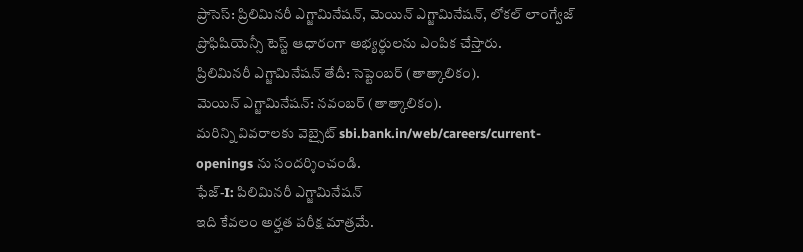ప్రాసెస్: ప్రిలిమినరీ ఎగ్జామినేషన్, మెయిన్ ఎగ్జామినేషన్, లోకల్ లాంగ్వేజ్ ప్రొఫిషియెన్సీ టెస్ట్ ఆధారంగా అభ్యర్థులను ఎంపిక చేస్తారు.
ప్రిలిమినరీ ఎగ్జామినేషన్ తేదీ: సెప్టెంబర్ (తాత్కాలికం).
మెయిన్ ఎగ్జామినేషన్: నవంబర్ (తాత్కాలికం).
మరిన్ని వివరాలకు వెబ్సైట్ sbi.bank.in/web/careers/current-openings ను సందర్శించండి.
ఫేజ్-I: పిలిమినరీ ఎగ్జామినేషన్
ఇది కేవలం అర్హత పరీక్ష మాత్రమే.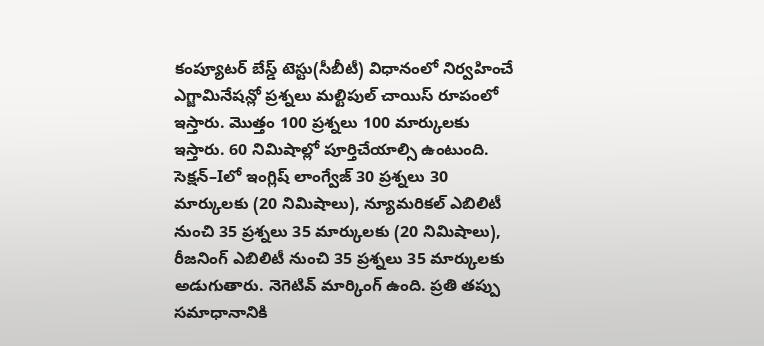కంప్యూటర్ బేస్డ్ టెస్టు(సీబీటీ) విధానంలో నిర్వహించే ఎగ్జామినేషన్లో ప్రశ్నలు మల్టిపుల్ చాయిస్ రూపంలో ఇస్తారు. మొత్తం 100 ప్రశ్నలు 100 మార్కులకు ఇస్తారు. 60 నిమిషాల్లో పూర్తిచేయాల్సి ఉంటుంది. సెక్షన్–Iలో ఇంగ్లిష్ లాంగ్వేజ్ 30 ప్రశ్నలు 30 మార్కులకు (20 నిమిషాలు), న్యూమరికల్ ఎబిలిటీ నుంచి 35 ప్రశ్నలు 35 మార్కులకు (20 నిమిషాలు), రీజనింగ్ ఎబిలిటీ నుంచి 35 ప్రశ్నలు 35 మార్కులకు అడుగుతారు. నెగెటివ్ మార్కింగ్ ఉంది. ప్రతి తప్పు సమాధానానికి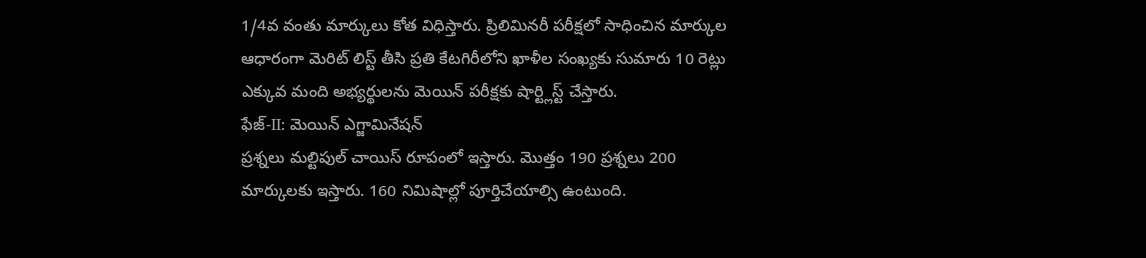1/4వ వంతు మార్కులు కోత విధిస్తారు. ప్రిలిమినరీ పరీక్షలో సాధించిన మార్కుల ఆధారంగా మెరిట్ లిస్ట్ తీసి ప్రతి కేటగిరీలోని ఖాళీల సంఖ్యకు సుమారు 10 రెట్లు ఎక్కువ మంది అభ్యర్థులను మెయిన్ పరీక్షకు షార్ట్లిస్ట్ చేస్తారు.
ఫేజ్-II: మెయిన్ ఎగ్జామినేషన్
ప్రశ్నలు మల్టిపుల్ చాయిస్ రూపంలో ఇస్తారు. మొత్తం 190 ప్రశ్నలు 200 మార్కులకు ఇస్తారు. 160 నిమిషాల్లో పూర్తిచేయాల్సి ఉంటుంది.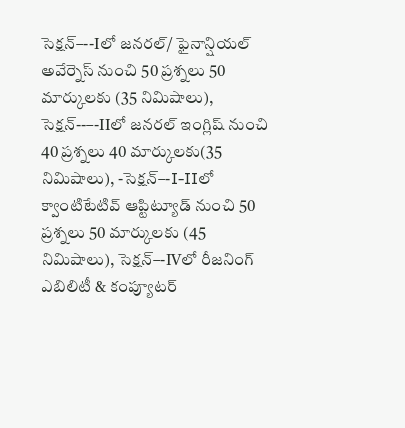సెక్షన్–--Iలో జనరల్/ ఫైనాన్షియల్ అవేర్నెస్ నుంచి 50 ప్రశ్నలు 50 మార్కులకు (35 నిమిషాలు), సెక్షన్--–-IIలో జనరల్ ఇంగ్లిష్ నుంచి 40 ప్రశ్నలు 40 మార్కులకు(35 నిమిషాలు), -సెక్షన్–-I-IIలో క్వాంటిటేటివ్ ఆప్టిట్యూడ్ నుంచి 50 ప్రశ్నలు 50 మార్కులకు (45 నిమిషాలు), సెక్షన్–-IVలో రీజనింగ్ ఎబిలిటీ & కంప్యూటర్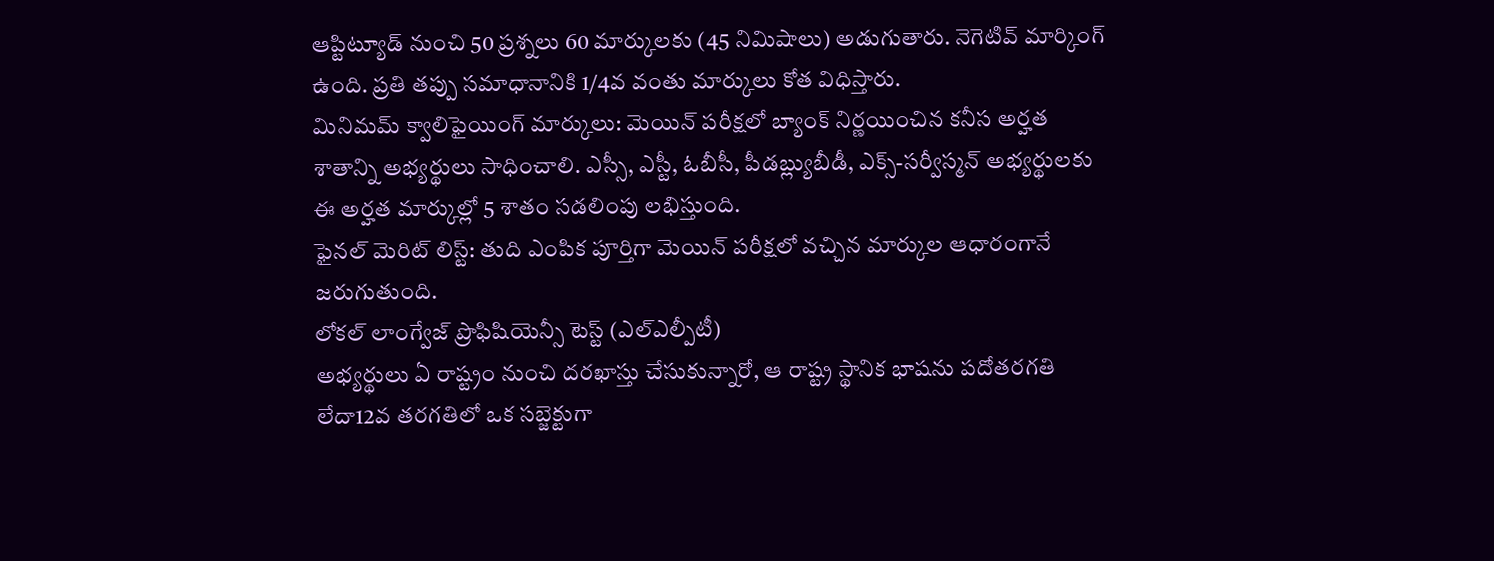ఆప్టిట్యూడ్ నుంచి 50 ప్రశ్నలు 60 మార్కులకు (45 నిమిషాలు) అడుగుతారు. నెగెటివ్ మార్కింగ్ ఉంది. ప్రతి తప్పు సమాధానానికి 1/4వ వంతు మార్కులు కోత విధిస్తారు.
మినిమమ్ క్వాలిఫైయింగ్ మార్కులు: మెయిన్ పరీక్షలో బ్యాంక్ నిర్ణయించిన కనీస అర్హత శాతాన్ని అభ్యర్థులు సాధించాలి. ఎస్సీ, ఎస్టీ, ఓబీసీ, పీడబ్ల్యుబీడీ, ఎక్స్-సర్వీస్మన్ అభ్యర్థులకు ఈ అర్హత మార్కుల్లో 5 శాతం సడలింపు లభిస్తుంది.
ఫైనల్ మెరిట్ లిస్ట్: తుది ఎంపిక పూర్తిగా మెయిన్ పరీక్షలో వచ్చిన మార్కుల ఆధారంగానే జరుగుతుంది.
లోకల్ లాంగ్వేజ్ ప్రొఫిషియెన్సీ టెస్ట్ (ఎల్ఎల్పీటీ)
అభ్యర్థులు ఏ రాష్ట్రం నుంచి దరఖాస్తు చేసుకున్నారో, ఆ రాష్ట్ర స్థానిక భాషను పదోతరగతి లేదా12వ తరగతిలో ఒక సబ్జెక్టుగా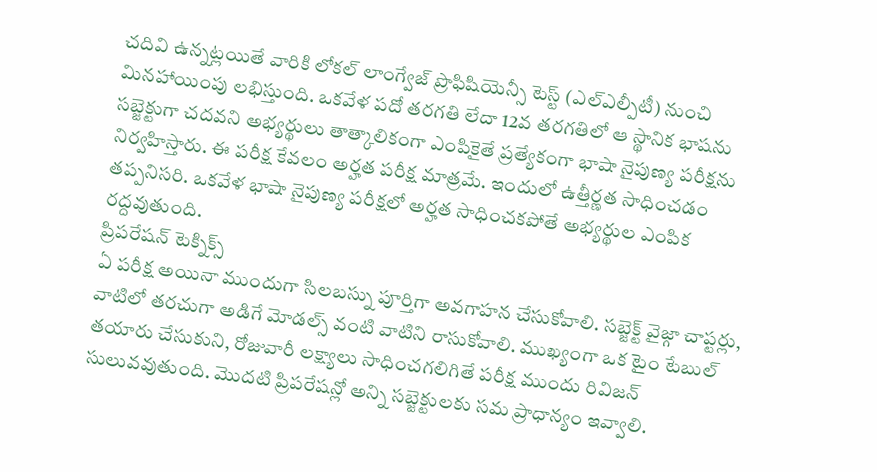చదివి ఉన్నట్లయితే వారికి లోకల్ లాంగ్వేజ్ ప్రొఫిషియెన్సీ టెస్ట్ (ఎల్ఎల్పీటీ) నుంచి మినహాయింపు లభిస్తుంది. ఒకవేళ పదో తరగతి లేదా 12వ తరగతిలో ఆ స్థానిక భాషను సబ్జెక్టుగా చదవని అభ్యర్థులు తాత్కాలికంగా ఎంపికైతే ప్రత్యేకంగా భాషా నైపుణ్య పరీక్షను నిర్వహిస్తారు. ఈ పరీక్ష కేవలం అర్హత పరీక్ష మాత్రమే. ఇందులో ఉత్తీర్ణత సాధించడం తప్పనిసరి. ఒకవేళ భాషా నైపుణ్య పరీక్షలో అర్హత సాధించకపోతే అభ్యర్థుల ఎంపిక రద్దవుతుంది.
ప్రిపరేషన్ టెక్నిక్స్
ఏ పరీక్ష అయినా ముందుగా సిలబస్ను పూర్తిగా అవగాహన చేసుకోవాలి. సబ్జెక్ట్ వైజ్గా చాప్టర్లు, వాటిలో తరచుగా అడిగే మోడల్స్ వంటి వాటిని రాసుకోవాలి. ముఖ్యంగా ఒక టైం టేబుల్ తయారు చేసుకుని, రోజువారీ లక్ష్యాలు సాధించగలిగితే పరీక్ష ముందు రివిజన్ సులువవుతుంది. మొదటి ప్రిపరేషన్లో అన్ని సబ్జెక్టులకు సమ ప్రాధాన్యం ఇవ్వాలి.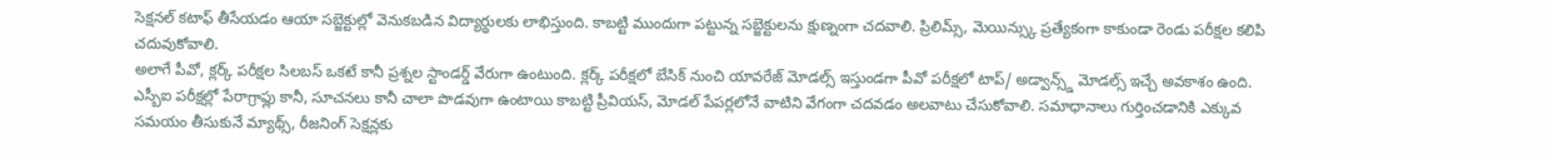సెక్షనల్ కటాఫ్ తీసేయడం ఆయా సబ్జెక్టుల్లో వెనుకబడిన విద్యార్థులకు లాభిస్తుంది. కాబట్టి ముందుగా పట్టున్న సబ్జెక్టులను క్షుణ్నంగా చదవాలి. ప్రిలిమ్స్, మెయిన్స్కు ప్రత్యేకంగా కాకుండా రెండు పరీక్షల కలిపి చదువుకోవాలి.
అలాగే పీవో, క్లర్క్ పరీక్షల సిలబస్ ఒకటే కానీ ప్రశ్నల స్టాండర్డ్ వేరుగా ఉంటుంది. క్లర్క్ పరీక్షలో బేసిక్ నుంచి యావరేజ్ మోడల్స్ ఇస్తుండగా పీవో పరీక్షలో టాప్/ అడ్వాన్స్డ్ మోడల్స్ ఇచ్చే అవకాశం ఉంది. ఎస్బీఐ పరీక్షల్లో పేరాగ్రాఫ్లు కానీ, సూచనలు కానీ చాలా పొడవుగా ఉంటాయి కాబట్టి ప్రీవియస్, మోడల్ పేపర్లలోనే వాటిని వేగంగా చదవడం అలవాటు చేసుకోవాలి. సమాధానాలు గుర్తించడానికి ఎక్కువ సమయం తీసుకునే మ్యాథ్స్, రీజనింగ్ సెక్షన్లకు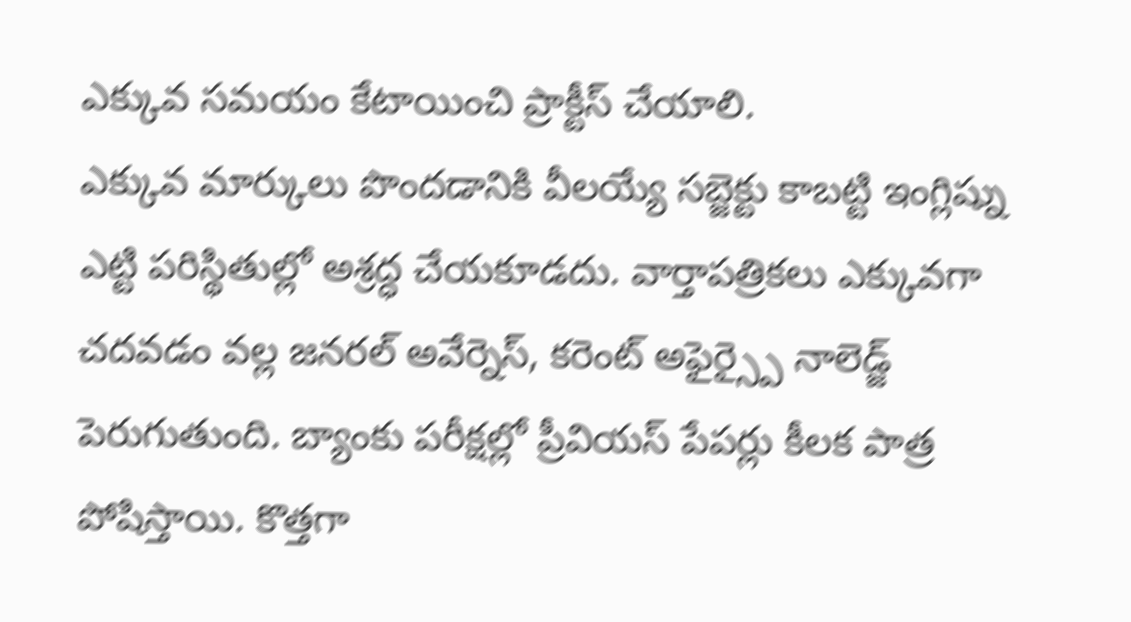ఎక్కువ సమయం కేటాయించి ప్రాక్టీస్ చేయాలి.
ఎక్కువ మార్కులు పొందడానికి వీలయ్యే సబ్జెక్టు కాబట్టి ఇంగ్లిష్ను ఎట్టి పరిస్థితుల్లో అశ్రద్ధ చేయకూడదు. వార్తాపత్రికలు ఎక్కువగా చదవడం వల్ల జనరల్ అవేర్నెస్, కరెంట్ అఫైర్స్పై నాలెడ్జ్ పెరుగుతుంది. బ్యాంకు పరీక్షల్లో ప్రీవియస్ పేపర్లు కీలక పాత్ర పోషిస్తాయి. కొత్తగా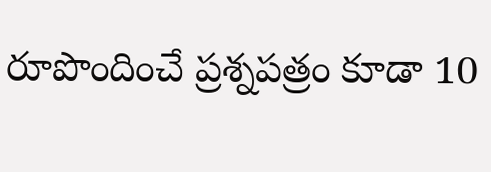రూపొందించే ప్రశ్నపత్రం కూడా 10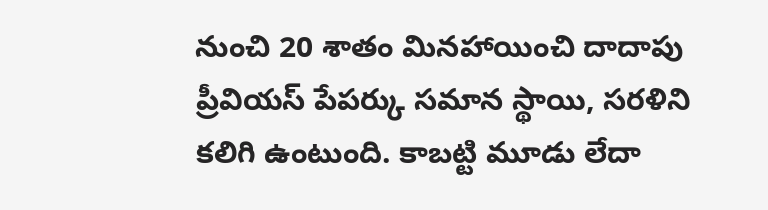నుంచి 20 శాతం మినహాయించి దాదాపు ప్రీవియస్ పేపర్కు సమాన స్థాయి, సరళిని కలిగి ఉంటుంది. కాబట్టి మూడు లేదా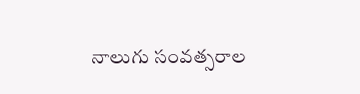నాలుగు సంవత్సరాల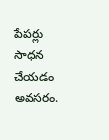పేపర్లు సాధన చేయడం అవసరం.